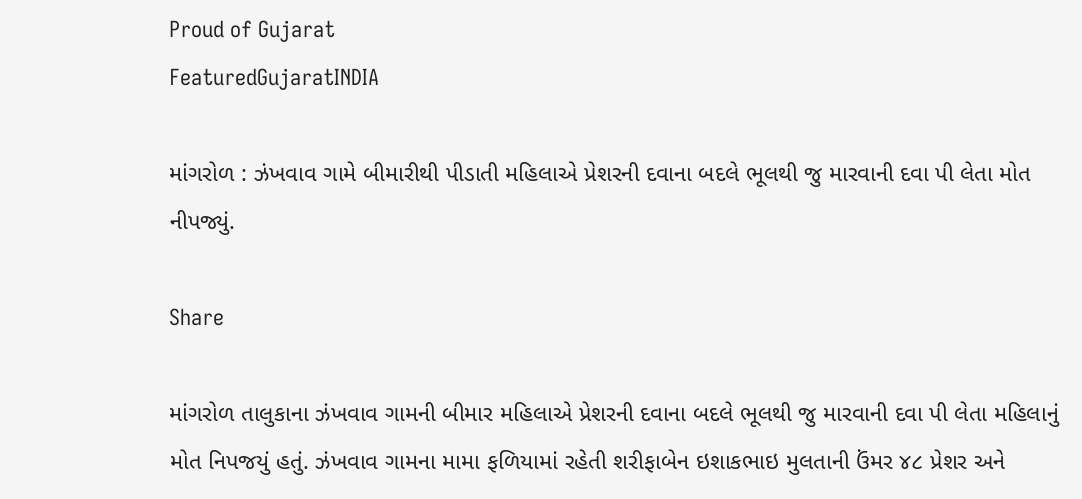Proud of Gujarat
FeaturedGujaratINDIA

માંગરોળ : ઝંખવાવ ગામે બીમારીથી પીડાતી મહિલાએ પ્રેશરની દવાના બદલે ભૂલથી જુ મારવાની દવા પી લેતા મોત નીપજ્યું.

Share

માંગરોળ તાલુકાના ઝંખવાવ ગામની બીમાર મહિલાએ પ્રેશરની દવાના બદલે ભૂલથી જુ મારવાની દવા પી લેતા મહિલાનું મોત નિપજયું હતું. ઝંખવાવ ગામના મામા ફળિયામાં રહેતી શરીફાબેન ઇશાકભાઇ મુલતાની ઉંમર ૪૮ પ્રેશર અને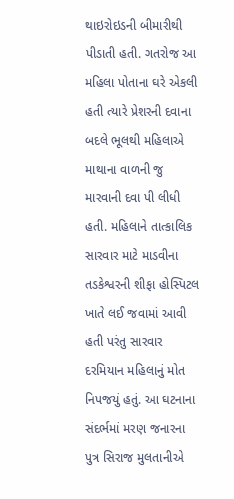થાઇરોઇડની બીમારીથી પીડાતી હતી. ગતરોજ આ મહિલા પોતાના ઘરે એકલી હતી ત્યારે પ્રેશરની દવાના બદલે ભૂલથી મહિલાએ માથાના વાળની જુ મારવાની દવા પી લીધી હતી. મહિલાને તાત્કાલિક સારવાર માટે માડવીના તડકેશ્વરની શીફા હોસ્પિટલ ખાતે લઈ જવામાં આવી હતી પરંતુ સારવાર દરમિયાન મહિલાનું મોત નિપજયું હતું. આ ઘટનાના સંદર્ભમાં મરણ જનારના પુત્ર સિરાજ મુલતાનીએ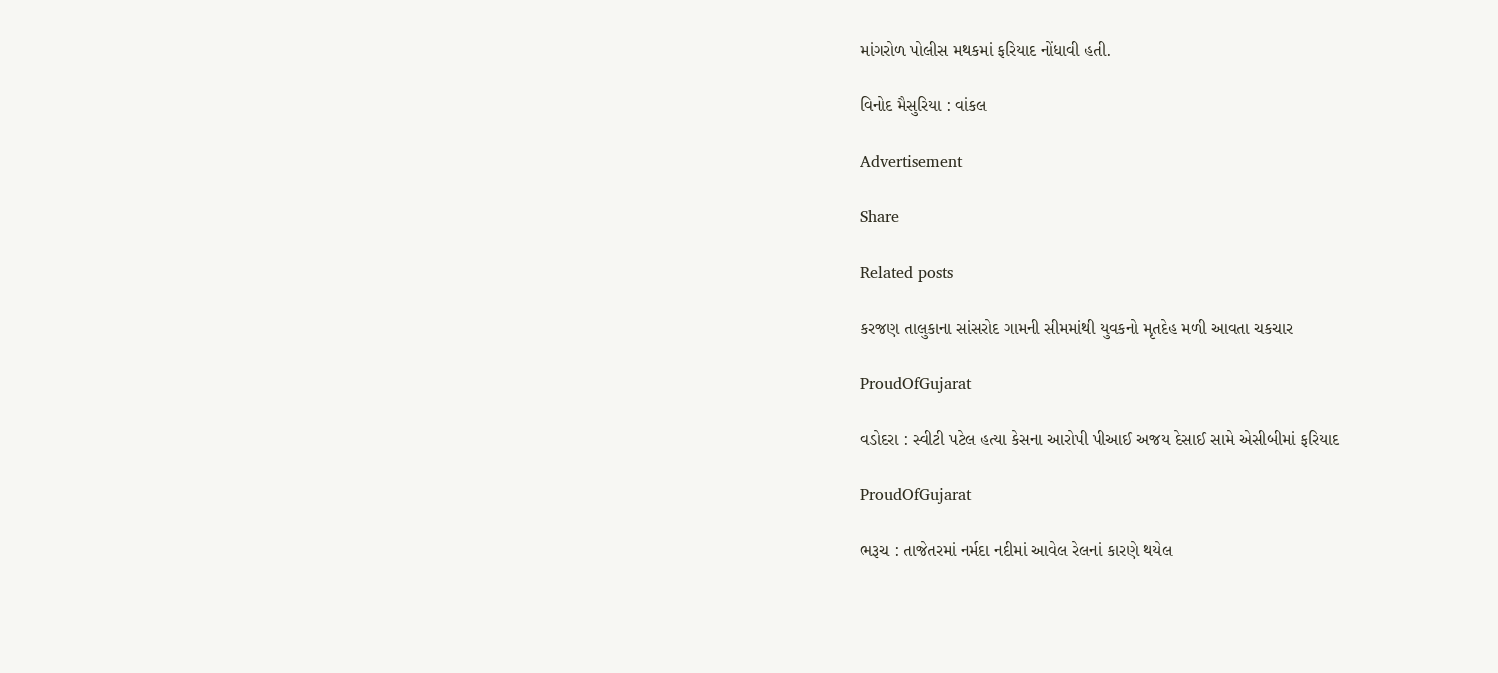માંગરોળ પોલીસ મથકમાં ફરિયાદ નોંધાવી હતી.

વિનોદ મૈસુરિયા : વાંકલ

Advertisement

Share

Related posts

કરજણ તાલુકાના સાંસરોદ ગામની સીમમાંથી યુવકનો મૃતદેહ મળી આવતા ચકચાર

ProudOfGujarat

વડોદરા : સ્વીટી પટેલ હત્યા કેસના આરોપી પીઆઈ અજય દેસાઈ સામે એસીબીમાં ફરિયાદ

ProudOfGujarat

ભરૂચ : તાજેતરમાં નર્મદા નદીમાં આવેલ રેલનાં કારણે થયેલ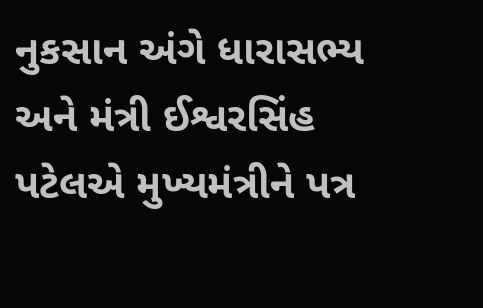નુકસાન અંગે ધારાસભ્ય અને મંત્રી ઈશ્વરસિંહ પટેલએ મુખ્યમંત્રીને પત્ર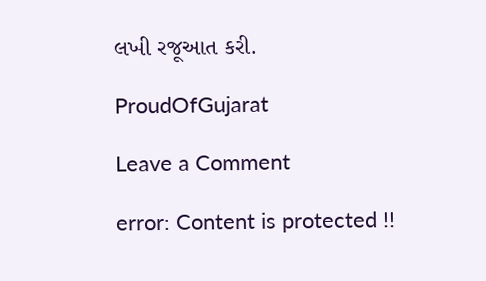લખી રજૂઆત કરી.

ProudOfGujarat

Leave a Comment

error: Content is protected !!